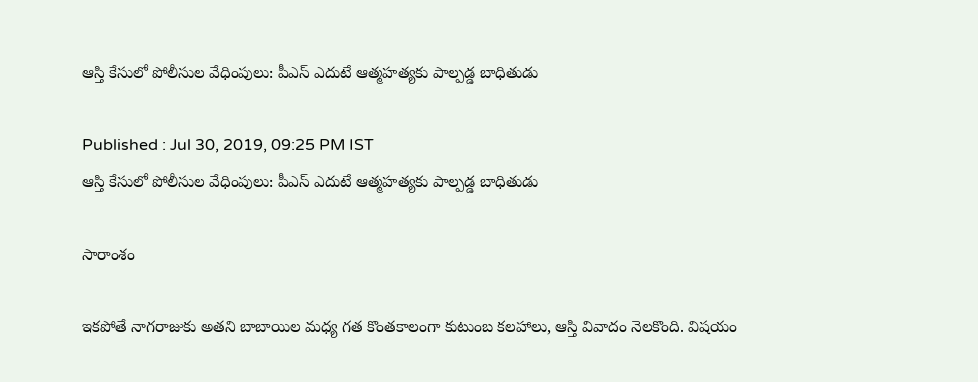ఆస్తి కేసులో పోలీసుల వేధింపులు: పీఎస్ ఎదుటే ఆత్మహత్యకు పాల్పడ్డ బాధితుడు

Published : Jul 30, 2019, 09:25 PM IST
ఆస్తి కేసులో పోలీసుల వేధింపులు: పీఎస్ ఎదుటే ఆత్మహత్యకు పాల్పడ్డ బాధితుడు

సారాంశం

ఇకపోతే నాగరాజుకు అతని బాబాయిల మధ్య గత కొంతకాలంగా కుటుంబ కలహాలు, ఆస్తి వివాదం నెలకొంది. విషయం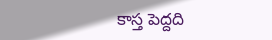కాస్త పెద్దది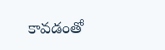కావడంతో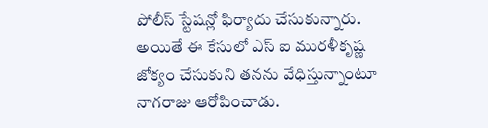పోలీస్ స్టేషన్లో ఫిర్యాదు చేసుకున్నారు. అయితే ఈ కేసులో ఎస్ ఐ మురళీకృష్ణ జోక్యం చేసుకుని తనను వేధిస్తున్నాంటూ నాగరాజు ఆరోపించాడు.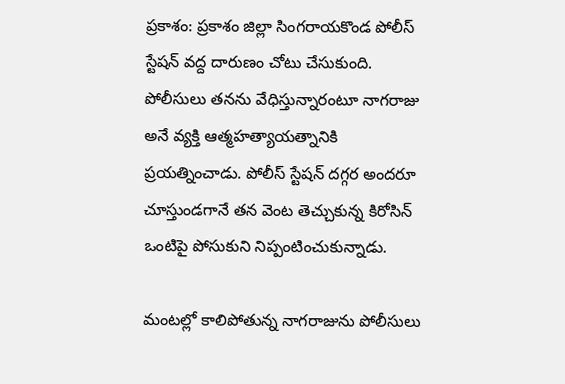ప్రకాశం: ప్రకాశం జిల్లా సింగరాయకొండ పోలీస్ స్టేషన్ వద్ద దారుణం చోటు చేసుకుంది. పోలీసులు తనను వేధిస్తున్నారంటూ నాగరాజు అనే వ్యక్తి ఆత్మహత్యాయత్నానికి ప్రయత్నించాడు. పోలీస్ స్టేషన్ దగ్గర అందరూ చూస్తుండగానే తన వెంట తెచ్చుకున్న కిరోసిన్ ఒంటిపై పోసుకుని నిప్పంటించుకున్నాడు.

మంటల్లో కాలిపోతున్న నాగరాజును పోలీసులు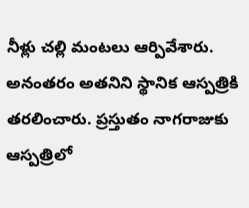నీళ్లు చల్లి మంటలు ఆర్పివేశారు. అనంతరం అతనిని స్థానిక ఆస్పత్రికి తరలించారు. ప్రస్తుతం నాగరాజుకు ఆస్పత్రిలో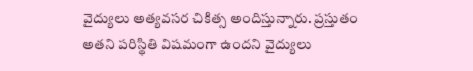వైద్యులు అత్యవసర చికిత్స అందిస్తున్నారు. ప్రస్తుతం అతని పరిస్థితి విషమంగా ఉందని వైద్యులు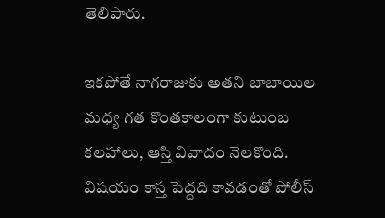తెలిపారు.

ఇకపోతే నాగరాజుకు అతని బాబాయిల మధ్య గత కొంతకాలంగా కుటుంబ కలహాలు, ఆస్తి వివాదం నెలకొంది. విషయం కాస్త పెద్దది కావడంతో పోలీస్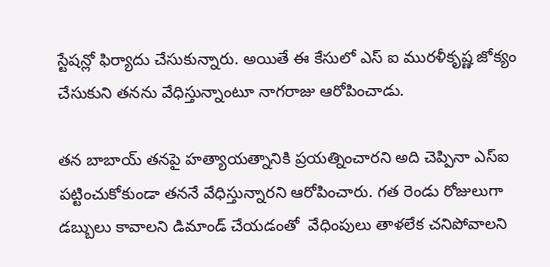స్టేషన్లో ఫిర్యాదు చేసుకున్నారు. అయితే ఈ కేసులో ఎస్ ఐ మురళీకృష్ణ జోక్యం చేసుకుని తనను వేధిస్తున్నాంటూ నాగరాజు ఆరోపించాడు.

తన బాబాయ్ తనపై హత్యాయత్నానికి ప్రయత్నించారని అది చెప్పినా ఎస్ఐ పట్టించుకోకుండా తననే వేధిస్తున్నారని ఆరోపించారు. గత రెండు రోజులుగా డబ్బులు కావాలని డిమాండ్ చేయడంతో  వేధింపులు తాళలేక చనిపోవాలని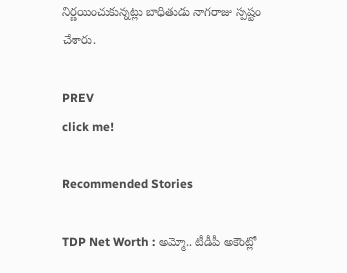నిర్ణయించుకున్నట్లు బాధితుడు నాగరాజు స్పష్టం చేశారు.

PREV
click me!

Recommended Stories

TDP Net Worth : అమ్మో.. టీడీపీ అకౌంట్లో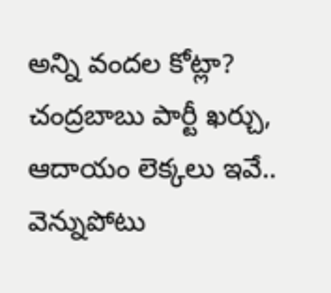అన్ని వందల కోట్లా? చంద్రబాబు పార్టీ ఖర్చు, ఆదాయం లెక్కలు ఇవే..
వెన్నుపోటు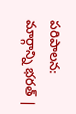పరిపాలన: మార్గాన్ని భరత్ |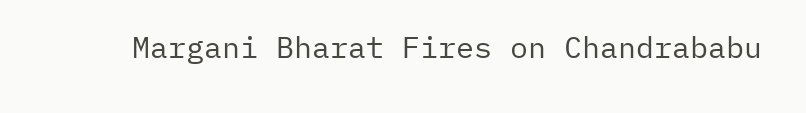Margani Bharat Fires on Chandrababu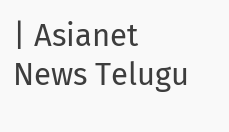| Asianet News Telugu